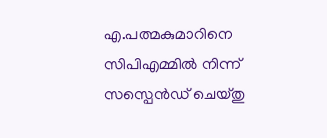എ.പത്മകുമാറിനെ സിപിഎമ്മില്‍ നിന്ന് സസ്പെന്‍ഡ് ചെയ്തു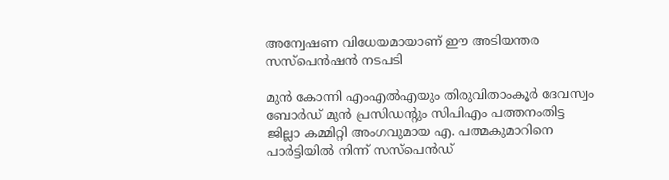അന്വേഷണ വിധേയമായാണ് ഈ അടിയന്തര സസ്പെന്‍ഷന്‍ നടപടി

മുന്‍ കോന്നി എംഎല്‍എയും തിരുവിതാംകൂര്‍ ദേവസ്വം ബോര്‍ഡ് മുന്‍ പ്രസിഡന്റും സിപിഎം പത്തനംതിട്ട ജില്ലാ കമ്മിറ്റി അംഗവുമായ എ. പത്മകുമാറിനെ പാര്‍ട്ടിയില്‍ നിന്ന് സസ്പെന്‍ഡ്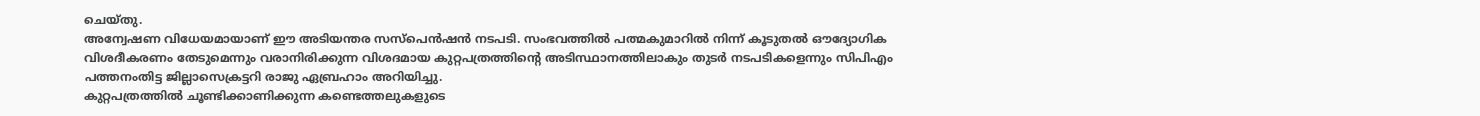ചെയ്തു.
അന്വേഷണ വിധേയമായാണ് ഈ അടിയന്തര സസ്പെന്‍ഷന്‍ നടപടി. സംഭവത്തില്‍ പത്മകുമാറില്‍ നിന്ന് കൂടുതല്‍ ഔദ്യോഗിക വിശദീകരണം തേടുമെന്നും വരാനിരിക്കുന്ന വിശദമായ കുറ്റപത്രത്തിന്റെ അടിസ്ഥാനത്തിലാകും തുടര്‍ നടപടികളെന്നും സിപിഎം പത്തനംതിട്ട ജില്ലാസെക്രട്ടറി രാജു ഏബ്രഹാം അറിയിച്ചു.
കുറ്റപത്രത്തില്‍ ചൂണ്ടിക്കാണിക്കുന്ന കണ്ടെത്തലുകളുടെ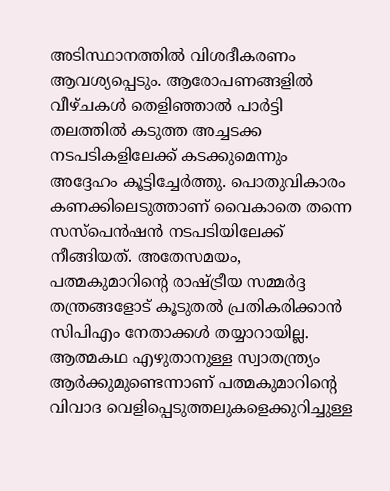അടിസ്ഥാനത്തില്‍ വിശദീകരണം ആവശ്യപ്പെടും. ആരോപണങ്ങളില്‍ വീഴ്ചകള്‍ തെളിഞ്ഞാല്‍ പാര്‍ട്ടി തലത്തില്‍ കടുത്ത അച്ചടക്ക നടപടികളിലേക്ക് കടക്കുമെന്നും അദ്ദേഹം കൂട്ടിച്ചേര്‍ത്തു. പൊതുവികാരം കണക്കിലെടുത്താണ് വൈകാതെ തന്നെ സസ്പെന്‍ഷന്‍ നടപടിയിലേക്ക് നീങ്ങിയത്. അതേസമയം, പത്മകുമാറിന്റെ രാഷ്ട്രീയ സമ്മര്‍ദ്ദ തന്ത്രങ്ങളോട് കൂടുതല്‍ പ്രതികരിക്കാന്‍ സിപിഎം നേതാക്കള്‍ തയ്യാറായില്ല. ആത്മകഥ എഴുതാനുള്ള സ്വാതന്ത്ര്യം ആര്‍ക്കുമുണ്ടെന്നാണ് പത്മകുമാറിന്റെ വിവാദ വെളിപ്പെടുത്തലുകളെക്കുറിച്ചുള്ള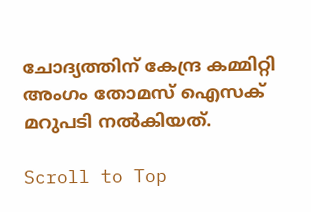ചോദ്യത്തിന് കേന്ദ്ര കമ്മിറ്റി അംഗം തോമസ് ഐസക് മറുപടി നല്‍കിയത്.

Scroll to Top